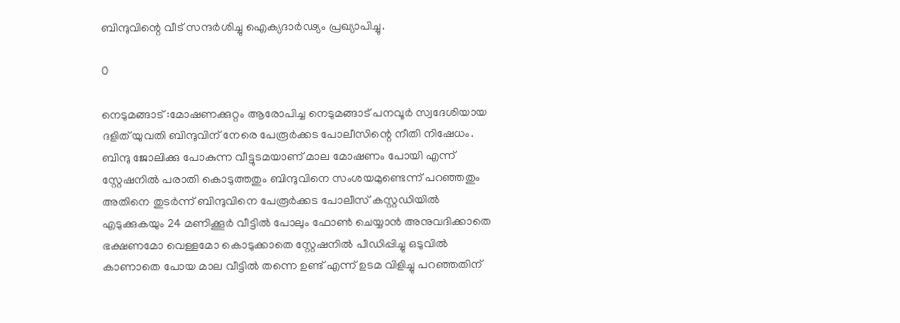ബിന്ദുവിന്റെ വീട് സന്ദർശിച്ചു ഐക്യദാർഢ്യം പ്രഖ്യാപിച്ചു.

0

നെടുമങ്ങാട് :മോഷണക്കുറ്റം ആരോപിച്ച നെടുമങ്ങാട് പനവൂർ സ്വദേശിയായ ദളിത് യുവതി ബിന്ദുവിന് നേരെ പേരൂർക്കട പോലീസിന്റെ നീതി നിഷേധം.
ബിന്ദു ജോലിക്കു പോകുന്ന വീട്ടുടമയാണ് മാല മോഷണം പോയി എന്ന് സ്റ്റേഷനിൽ പരാതി കൊടുത്തതും ബിന്ദുവിനെ സംശയമുണ്ടെന്ന് പറഞ്ഞതും അതിനെ തുടർന്ന് ബിന്ദുവിനെ പേരൂർക്കട പോലീസ് കസ്റ്റഡിയിൽ എടുക്കുകയും 24 മണിക്കൂർ വീട്ടിൽ പോലും ഫോൺ ചെയ്യാൻ അനുവദിക്കാതെ ഭക്ഷണമോ വെള്ളമോ കൊടുക്കാതെ സ്റ്റേഷനിൽ പീഡിപ്പിച്ചു ഒടുവിൽ കാണാതെ പോയ മാല വീട്ടിൽ തന്നെ ഉണ്ട് എന്ന് ഉടമ വിളിച്ചു പറഞ്ഞതിന്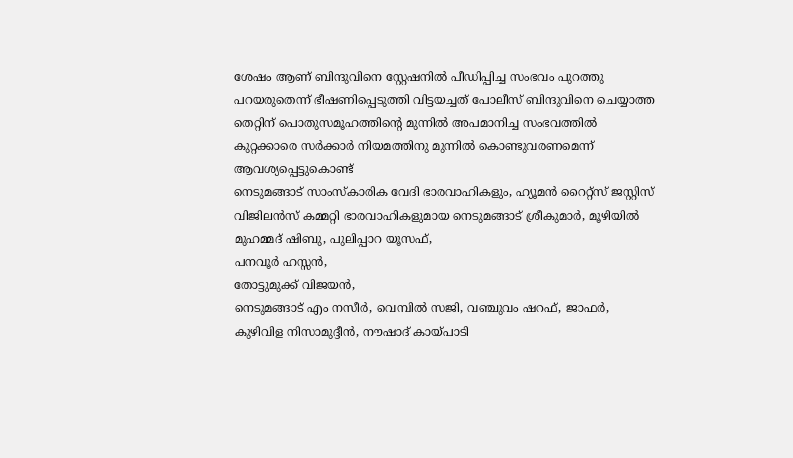ശേഷം ആണ് ബിന്ദുവിനെ സ്റ്റേഷനിൽ പീഡിപ്പിച്ച സംഭവം പുറത്തു പറയരുതെന്ന് ഭീഷണിപ്പെടുത്തി വിട്ടയച്ചത് പോലീസ് ബിന്ദുവിനെ ചെയ്യാത്ത തെറ്റിന് പൊതുസമൂഹത്തിന്റെ മുന്നിൽ അപമാനിച്ച സംഭവത്തിൽ
കുറ്റക്കാരെ സർക്കാർ നിയമത്തിനു മുന്നിൽ കൊണ്ടുവരണമെന്ന് ആവശ്യപ്പെട്ടുകൊണ്ട്
നെടുമങ്ങാട് സാംസ്കാരിക വേദി ഭാരവാഹികളും, ഹ്യൂമൻ റൈറ്റ്സ് ജസ്റ്റിസ് വിജിലൻസ് കമ്മറ്റി ഭാരവാഹികളുമായ നെടുമങ്ങാട് ശ്രീകുമാർ, മൂഴിയിൽ മുഹമ്മദ് ഷിബു, പുലിപ്പാറ യൂസഫ്,
പനവൂർ ഹസ്സൻ,
തോട്ടുമുക്ക് വിജയൻ,
നെടുമങ്ങാട് എം നസീർ, വെമ്പിൽ സജി, വഞ്ചുവം ഷറഫ്, ജാഫർ,
കുഴിവിള നിസാമുദ്ദീൻ, നൗഷാദ് കായ്പാടി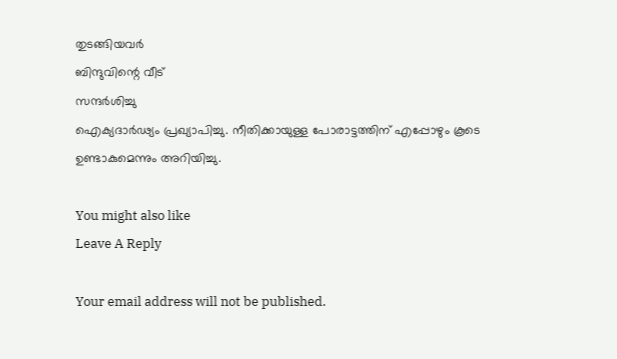തുടങ്ങിയവർ
ബിന്ദുവിന്റെ വീട്
സന്ദർശിച്ചു
ഐക്യദാർഢ്യം പ്രഖ്യാപിച്ചു. നീതിക്കായുള്ള പോരാട്ടത്തിന് എപ്പോഴും കൂടെ ഉണ്ടാകുമെന്നും അറിയിച്ചു.

You might also like
Leave A Reply

Your email address will not be published.